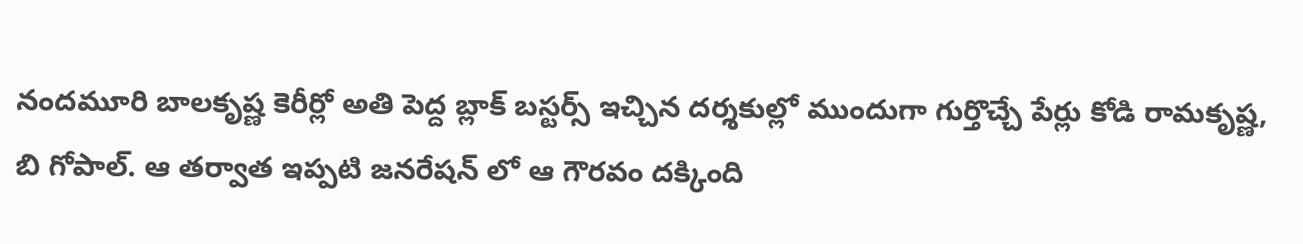నందమూరి బాలకృష్ణ కెరీర్లో అతి పెద్ద బ్లాక్ బస్టర్స్ ఇచ్చిన దర్శకుల్లో ముందుగా గుర్తొచ్చే పేర్లు కోడి రామకృష్ణ, బి గోపాల్. ఆ తర్వాత ఇప్పటి జనరేషన్ లో ఆ గౌరవం దక్కింది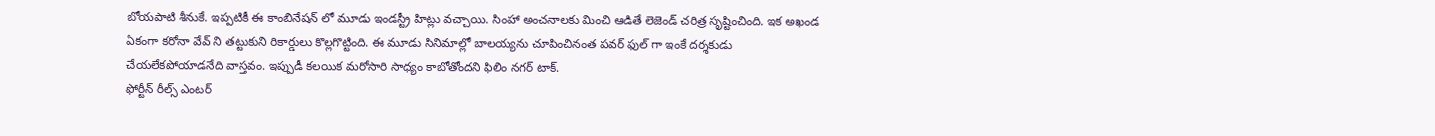బోయపాటి శీనుకే. ఇప్పటికీ ఈ కాంబినేషన్ లో మూడు ఇండస్ట్రీ హిట్లు వచ్చాయి. సింహా అంచనాలకు మించి ఆడితే లెజెండ్ చరిత్ర సృష్టించింది. ఇక అఖండ ఏకంగా కరోనా వేవ్ ని తట్టుకుని రికార్డులు కొల్లగొట్టింది. ఈ మూడు సినిమాల్లో బాలయ్యను చూపించినంత పవర్ ఫుల్ గా ఇంకే దర్శకుడు చేయలేకపోయాడనేది వాస్తవం. ఇప్పుడీ కలయిక మరోసారి సాధ్యం కాబోతోందని ఫిలిం నగర్ టాక్.
ఫోర్టీన్ రీల్స్ ఎంటర్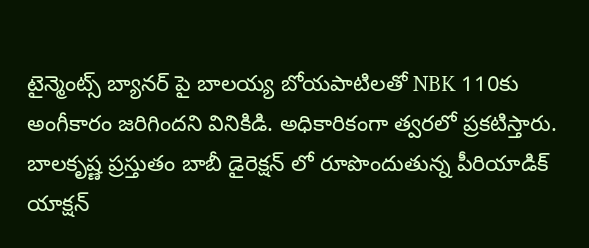టైన్మెంట్స్ బ్యానర్ పై బాలయ్య బోయపాటిలతో NBK 110కు అంగీకారం జరిగిందని వినికిడి. అధికారికంగా త్వరలో ప్రకటిస్తారు. బాలకృష్ణ ప్రస్తుతం బాబీ డైరెక్షన్ లో రూపొందుతున్న పీరియాడిక్ యాక్షన్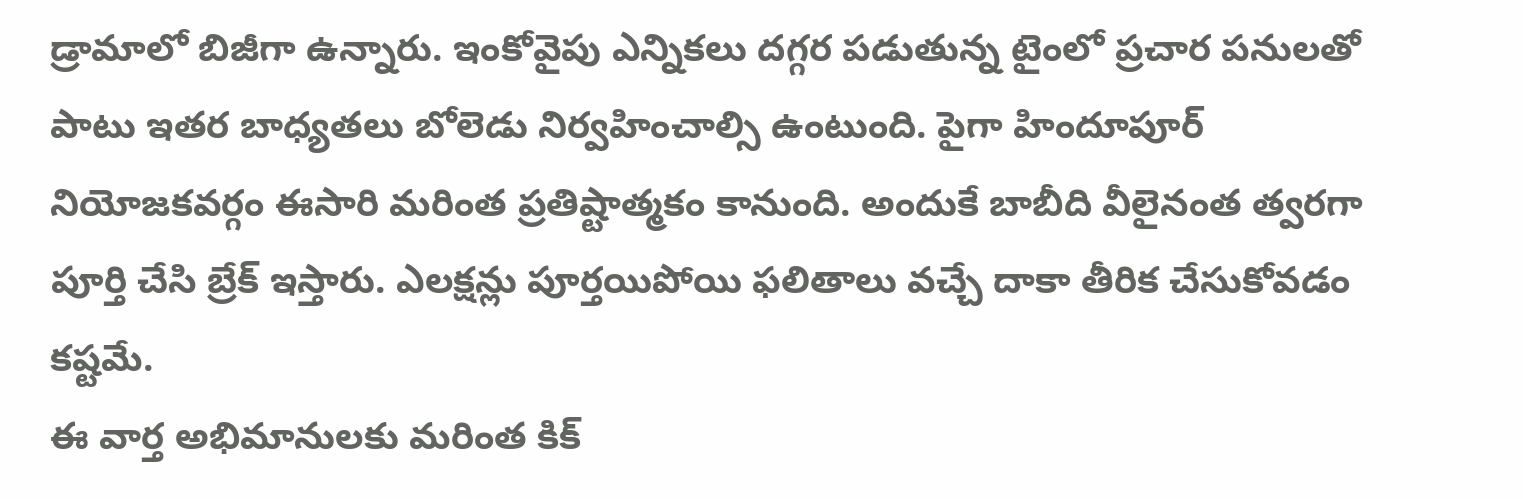డ్రామాలో బిజీగా ఉన్నారు. ఇంకోవైపు ఎన్నికలు దగ్గర పడుతున్న టైంలో ప్రచార పనులతో పాటు ఇతర బాధ్యతలు బోలెడు నిర్వహించాల్సి ఉంటుంది. పైగా హిందూపూర్ నియోజకవర్గం ఈసారి మరింత ప్రతిష్టాత్మకం కానుంది. అందుకే బాబీది వీలైనంత త్వరగా పూర్తి చేసి బ్రేక్ ఇస్తారు. ఎలక్షన్లు పూర్తయిపోయి ఫలితాలు వచ్చే దాకా తీరిక చేసుకోవడం కష్టమే.
ఈ వార్త అభిమానులకు మరింత కిక్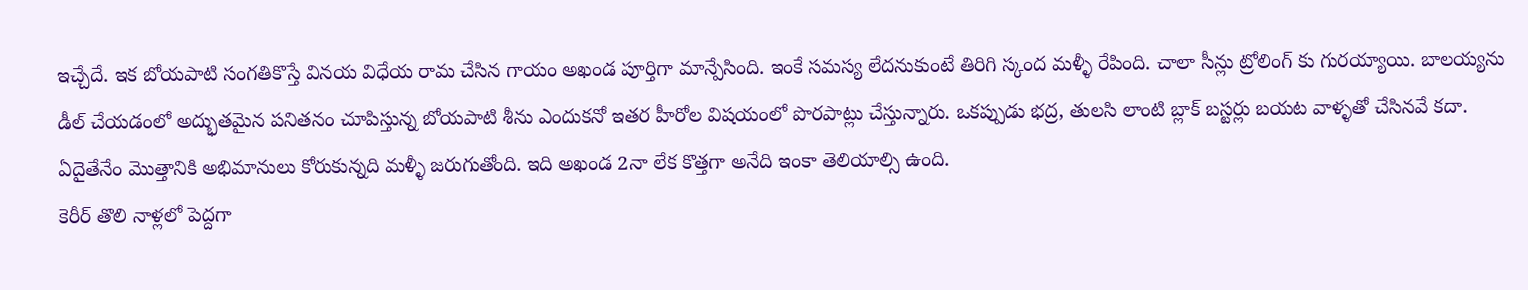ఇచ్చేదే. ఇక బోయపాటి సంగతికొస్తే వినయ విధేయ రామ చేసిన గాయం అఖండ పూర్తిగా మాన్పేసింది. ఇంకే సమస్య లేదనుకుంటే తిరిగి స్కంద మళ్ళీ రేపింది. చాలా సీన్లు ట్రోలింగ్ కు గురయ్యాయి. బాలయ్యను డీల్ చేయడంలో అద్భుతమైన పనితనం చూపిస్తున్న బోయపాటి శీను ఎందుకనో ఇతర హీరోల విషయంలో పొరపాట్లు చేస్తున్నారు. ఒకప్పుడు భద్ర, తులసి లాంటి బ్లాక్ బస్టర్లు బయట వాళ్ళతో చేసినవే కదా. ఏదైతేనేం మొత్తానికి అభిమానులు కోరుకున్నది మళ్ళీ జరుగుతోంది. ఇది అఖండ 2నా లేక కొత్తగా అనేది ఇంకా తెలియాల్సి ఉంది.
కెరీర్ తొలి నాళ్లలో పెద్దగా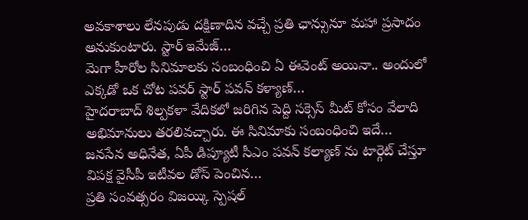అవకాశాలు లేనపుడు దక్షిణాదిన వచ్చే ప్రతి ఛాన్సునూ మహా ప్రసాదం అనుకుంటారు. స్టార్ ఇమేజ్…
మెగా హీరోల సినిమాలకు సంబంధించి ఏ ఈవెంట్ అయినా.. అందులో ఎక్కడో ఒక చోట పవర్ స్టార్ పవన్ కళ్యాణ్…
హైదరాబాద్ శిల్పకళా వేదికలో జరిగిన పెద్ది సక్సెస్ మీట్ కోసం వేలాది అభిమానులు తరలివచ్చారు. ఈ సినిమాకు సంబంధించి ఇదే…
జనసేన అధినేత, ఏపీ డిప్యూటీ సీఎం పవన్ కల్యాణ్ ను టార్గెట్ చేస్తూ విపక్ష వైసీపీ ఇటీవల డోస్ పెంచిన…
ప్రతి సంవత్సరం విజయ్కి స్పెషల్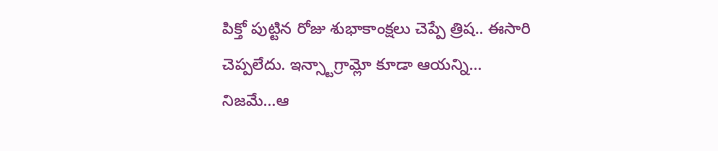పిక్తో పుట్టిన రోజు శుభాకాంక్షలు చెప్పే త్రిష.. ఈసారి చెప్పలేదు. ఇన్స్టాగ్రామ్లో కూడా ఆయన్ని…
నిజమే…ఆ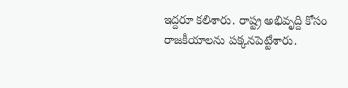ఇద్దరూ కలిశారు. రాష్ట్ర అభివృద్ది కోసం రాజకీయాలను పక్కనపెట్టేశారు.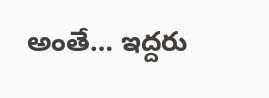అంతే… ఇద్దరు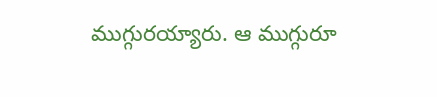ముగ్గురయ్యారు. ఆ ముగ్గురూ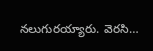నలుగురయ్యారు. వెరసి…